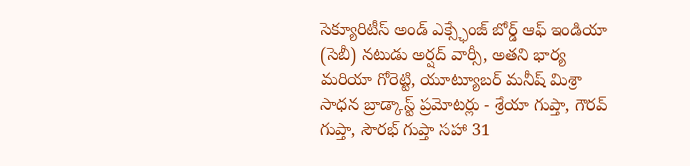సెక్యూరిటీస్ అండ్ ఎక్స్ఛేంజ్ బోర్డ్ ఆఫ్ ఇండియా (సెబీ) నటుడు అర్షద్ వార్సీ, అతని భార్య మరియా గోరెట్టి, యూట్యూబర్ మనీష్ మిశ్రా సాధన బ్రాడ్కాస్ట్ ప్రమోటర్లు - శ్రేయా గుప్తా, గౌరవ్ గుప్తా, సౌరభ్ గుప్తా సహా 31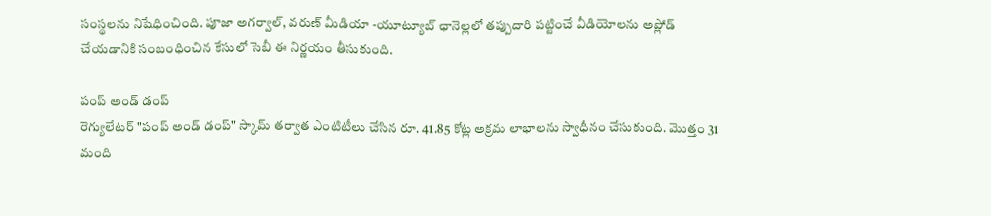సంస్థలను నిషేధించింది. పూజా అగర్వాల్, వరుణ్ మీడియా -యూట్యూబ్ ఛానెల్లలో తప్పుదారి పట్టించే వీడియోలను అప్లోడ్ చేయడానికి సంబంధించిన కేసులో సెబీ ఈ నిర్ణయం తీసుకుంది.

పంప్ అండ్ డంప్
రెగ్యులేటర్ "పంప్ అండ్ డంప్" స్కామ్ తర్వాత ఎంటిటీలు చేసిన రూ. 41.85 కోట్ల అక్రమ లాభాలను స్వాధీనం చేసుకుంది. మొత్తం 31 మంది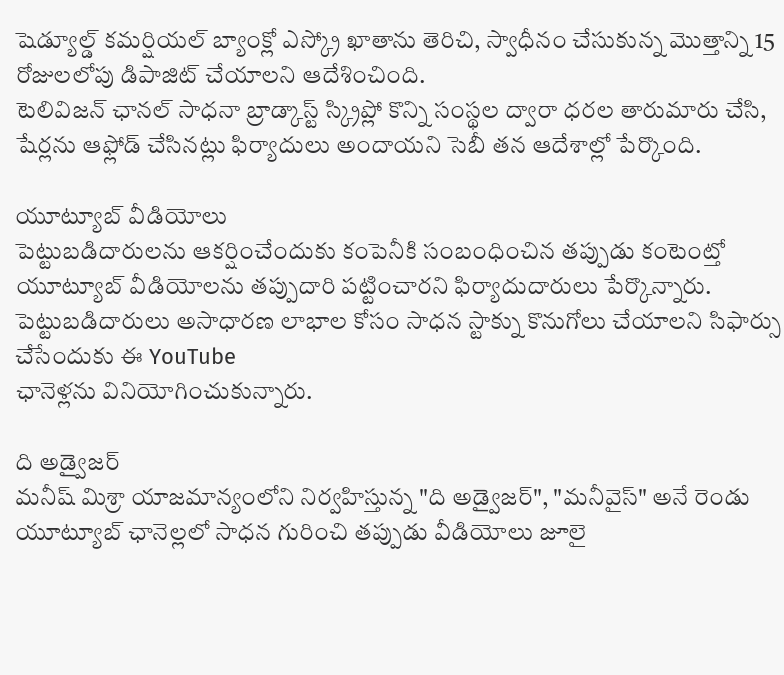షెడ్యూల్డ్ కమర్షియల్ బ్యాంక్లో ఎస్క్రో ఖాతాను తెరిచి, స్వాధీనం చేసుకున్న మొత్తాన్ని 15 రోజులలోపు డిపాజిట్ చేయాలని ఆదేశించింది.
టెలివిజన్ ఛానల్ సాధనా బ్రాడ్కాస్ట్ స్క్రిప్లో కొన్ని సంస్థల ద్వారా ధరల తారుమారు చేసి, షేర్లను ఆఫ్లోడ్ చేసినట్లు ఫిర్యాదులు అందాయని సెబీ తన ఆదేశాల్లో పేర్కొంది.

యూట్యూబ్ వీడియోలు
పెట్టుబడిదారులను ఆకర్షించేందుకు కంపెనీకి సంబంధించిన తప్పుడు కంటెంట్తో యూట్యూబ్ వీడియోలను తప్పుదారి పట్టించారని ఫిర్యాదుదారులు పేర్కొన్నారు. పెట్టుబడిదారులు అసాధారణ లాభాల కోసం సాధన స్టాక్ను కొనుగోలు చేయాలని సిఫార్సు చేసేందుకు ఈ YouTube
ఛానెళ్లను వినియోగించుకున్నారు.

ది అడ్వైజర్
మనీష్ మిశ్రా యాజమాన్యంలోని నిర్వహిస్తున్న "ది అడ్వైజర్", "మనీవైస్" అనే రెండు యూట్యూబ్ ఛానెల్లలో సాధన గురించి తప్పుడు వీడియోలు జూలై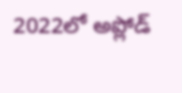2022లో అప్లోడ్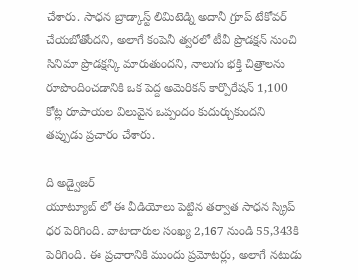చేశారు. సాధన బ్రాడ్కాస్ట్ లిమిటెడ్ని అదానీ గ్రూప్ టేకోవర్ చేయబోతోందని, అలాగే కంపెనీ త్వరలో టీవీ ప్రొడక్షన్ నుంచి సినిమా ప్రొడక్షన్కి మారుతుందని, నాలుగు భక్తి చిత్రాలను రూపొందించడానికి ఒక పెద్ద అమెరికన్ కార్పొరేషన్ 1,100 కోట్ల రూపాయల విలువైన ఒప్పందం కుదుర్చుకుందని తప్పుడు ప్రచారం చేశారు.

ది అడ్వైజర్
యూట్యూబ్ లో ఈ వీడియోలు పెట్టిన తర్వాత సాధన స్క్రిప్ ధర పెరిగింది. వాటాదారుల సంఖ్య 2,167 నుండి 55,343కి పెరిగింది. ఈ ప్రచారానికి ముందు ప్రమోటర్లు, అలాగే నటుడు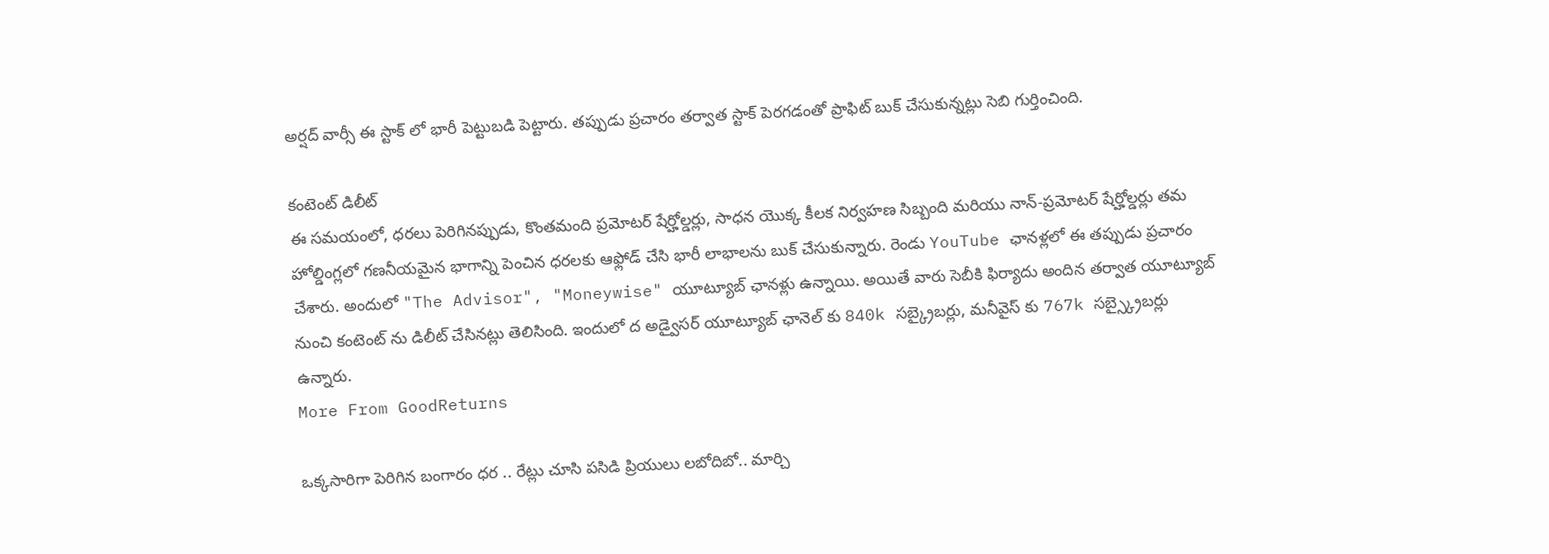అర్షద్ వార్సీ ఈ స్టాక్ లో భారీ పెట్టుబడి పెట్టారు. తప్పుడు ప్రచారం తర్వాత స్టాక్ పెరగడంతో ప్రాఫిట్ బుక్ చేసుకున్నట్లు సెబి గుర్తించింది.

కంటెంట్ డిలీట్
ఈ సమయంలో, ధరలు పెరిగినప్పుడు, కొంతమంది ప్రమోటర్ షేర్హోల్డర్లు, సాధన యొక్క కీలక నిర్వహణ సిబ్బంది మరియు నాన్-ప్రమోటర్ షేర్హోల్డర్లు తమ హోల్డింగ్లలో గణనీయమైన భాగాన్ని పెంచిన ధరలకు ఆఫ్లోడ్ చేసి భారీ లాభాలను బుక్ చేసుకున్నారు. రెండు YouTube ఛానళ్లలో ఈ తప్పుడు ప్రచారం చేశారు. అందులో "The Advisor", "Moneywise" యూట్యూబ్ ఛానళ్లు ఉన్నాయి. అయితే వారు సెబీకి ఫిర్యాదు అందిన తర్వాత యూట్యూబ్ నుంచి కంటెంట్ ను డిలీట్ చేసినట్లు తెలిసింది. ఇందులో ద అడ్వైసర్ యూట్యూబ్ ఛానెల్ కు 840k సబ్క్రైబర్లు, మనీవైస్ కు 767k సబ్స్క్రైబర్లు ఉన్నారు.
More From GoodReturns

ఒక్కసారిగా పెరిగిన బంగారం ధర .. రేట్లు చూసి పసిడి ప్రియులు లబోదిబో.. మార్చి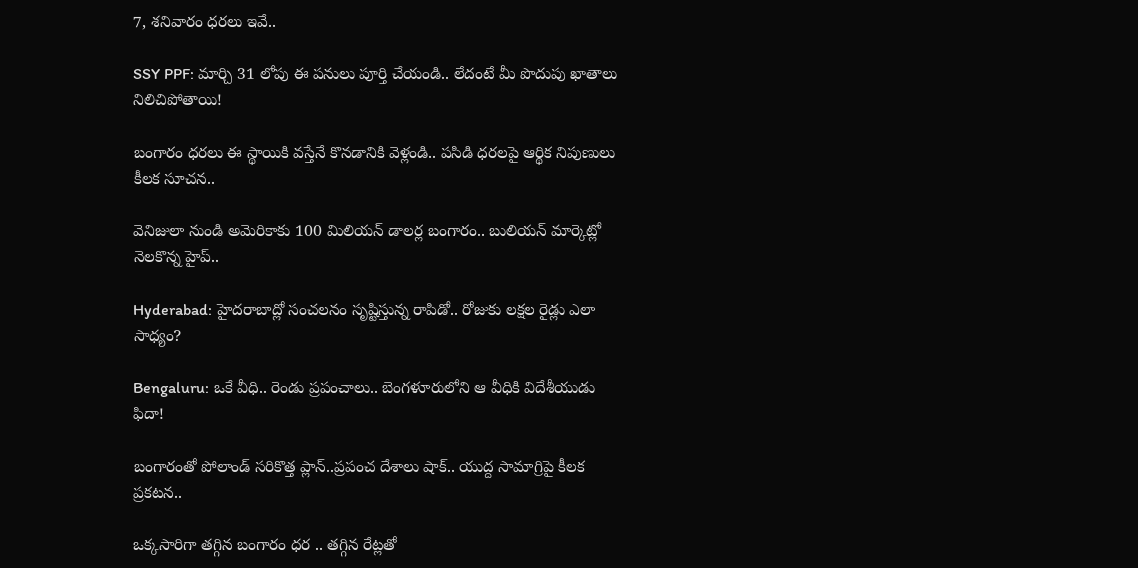7, శనివారం ధరలు ఇవే..

SSY PPF: మార్చి 31 లోపు ఈ పనులు పూర్తి చేయండి.. లేదంటే మీ పొదుపు ఖాతాలు నిలిచిపోతాయి!

బంగారం ధరలు ఈ స్థాయికి వస్తేనే కొనడానికి వెళ్లండి.. పసిడి ధరలపై ఆర్థిక నిపుణులు కీలక సూచన..

వెనిజులా నుండి అమెరికాకు 100 మిలియన్ డాలర్ల బంగారం.. బులియన్ మార్కెట్లో నెలకొన్న హైప్..

Hyderabad: హైదరాబాద్లో సంచలనం సృష్టిస్తున్న రాపిడో.. రోజుకు లక్షల రైడ్లు ఎలా సాధ్యం?

Bengaluru: ఒకే వీధి.. రెండు ప్రపంచాలు.. బెంగళూరులోని ఆ వీధికి విదేశీయుడు ఫిదా!

బంగారంతో పోలాండ్ సరికొత్త ప్లాన్..ప్రపంచ దేశాలు షాక్.. యుద్ద సామాగ్రిపై కీలక ప్రకటన..

ఒక్కసారిగా తగ్గిన బంగారం ధర .. తగ్గిన రేట్లతో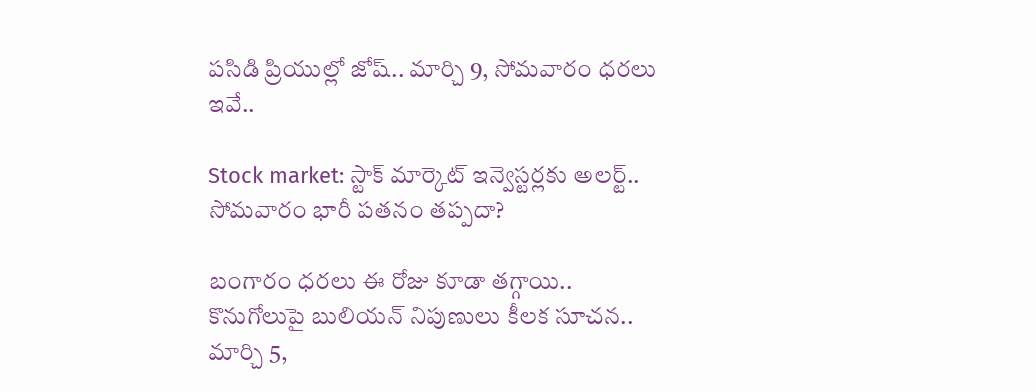పసిడి ప్రియుల్లో జోష్.. మార్చి 9, సోమవారం ధరలు ఇవే..

Stock market: స్టాక్ మార్కెట్ ఇన్వెస్టర్లకు అలర్ట్.. సోమవారం భారీ పతనం తప్పదా?

బంగారం ధరలు ఈ రోజు కూడా తగ్గాయి.. కొనుగోలుపై బులియన్ నిపుణులు కీలక సూచన.. మార్చి 5,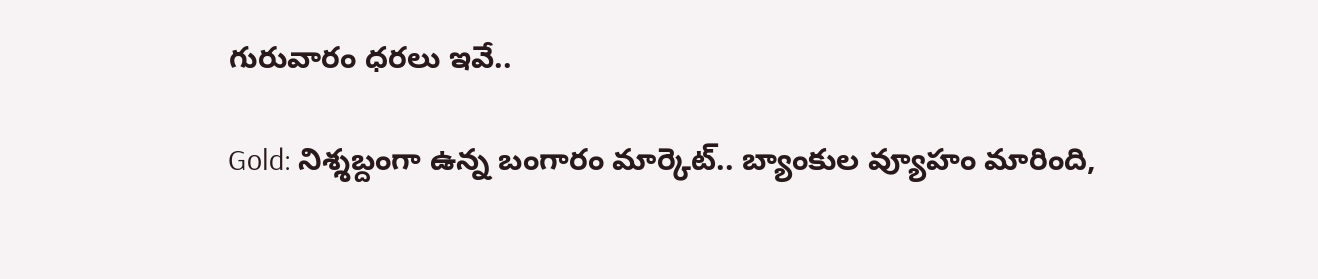గురువారం ధరలు ఇవే..

Gold: నిశ్శబ్దంగా ఉన్న బంగారం మార్కెట్.. బ్యాంకుల వ్యూహం మారింది,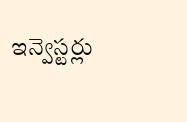ఇన్వెస్టర్లు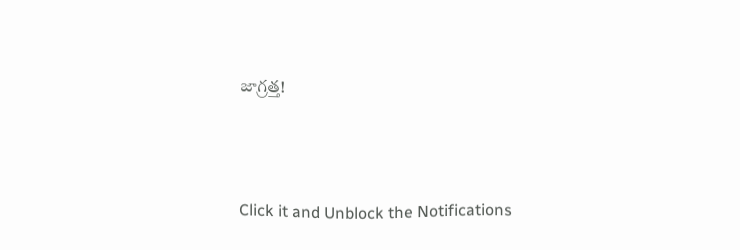జాగ్రత్త!



Click it and Unblock the Notifications